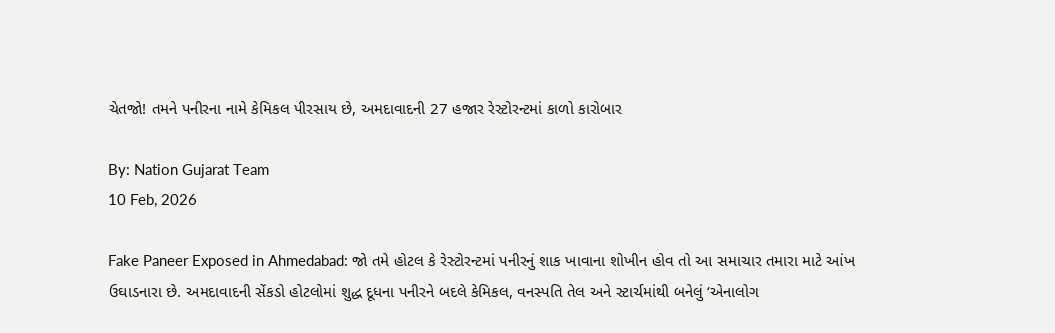ચેતજો! તમને પનીરના નામે કેમિકલ પીરસાય છે, અમદાવાદની 27 હજાર રેસ્ટોરન્ટમાં કાળો કારોબાર

By: Nation Gujarat Team
10 Feb, 2026

Fake Paneer Exposed in Ahmedabad: જો તમે હોટલ કે રેસ્ટોરન્ટમાં પનીરનું શાક ખાવાના શોખીન હોવ તો આ સમાચાર તમારા માટે આંખ ઉઘાડનારા છે. અમદાવાદની સેંકડો હોટલોમાં શુદ્ધ દૂધના પનીરને બદલે કેમિકલ, વનસ્પતિ તેલ અને સ્ટાર્ચમાંથી બનેલું ‘એનાલોગ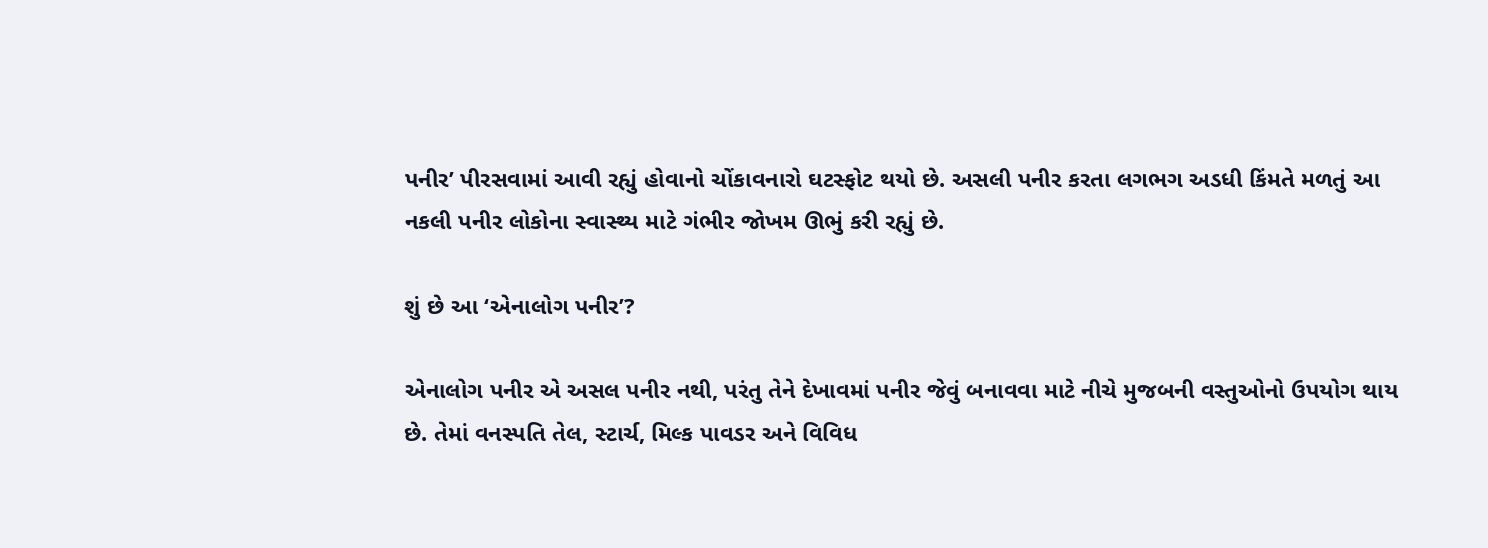પનીર’ પીરસવામાં આવી રહ્યું હોવાનો ચોંકાવનારો ઘટસ્ફોટ થયો છે. અસલી પનીર કરતા લગભગ અડધી કિંમતે મળતું આ નકલી પનીર લોકોના સ્વાસ્થ્ય માટે ગંભીર જોખમ ઊભું કરી રહ્યું છે.

શું છે આ ‘એનાલોગ પનીર’?

એનાલોગ પનીર એ અસલ પનીર નથી, પરંતુ તેને દેખાવમાં પનીર જેવું બનાવવા માટે નીચે મુજબની વસ્તુઓનો ઉપયોગ થાય છે. તેમાં વનસ્પતિ તેલ, સ્ટાર્ચ, મિલ્ક પાવડર અને વિવિધ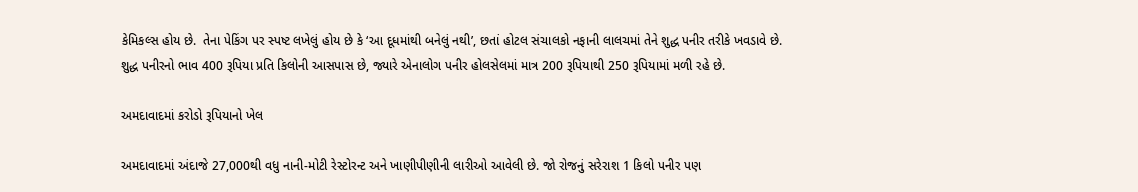કેમિકલ્સ હોય છે.  તેના પેકિંગ પર સ્પષ્ટ લખેલું હોય છે કે ‘આ દૂધમાંથી બનેલું નથી’, છતાં હોટલ સંચાલકો નફાની લાલચમાં તેને શુદ્ધ પનીર તરીકે ખવડાવે છે. શુદ્ધ પનીરનો ભાવ 400 રૂપિયા પ્રતિ કિલોની આસપાસ છે, જ્યારે એનાલોગ પનીર હોલસેલમાં માત્ર 200 રૂપિયાથી 250 રૂપિયામાં મળી રહે છે.

અમદાવાદમાં કરોડો રૂપિયાનો ખેલ

અમદાવાદમાં અંદાજે 27,000થી વધુ નાની-મોટી રેસ્ટોરન્ટ અને ખાણીપીણીની લારીઓ આવેલી છે. જો રોજનું સરેરાશ 1 કિલો પનીર પણ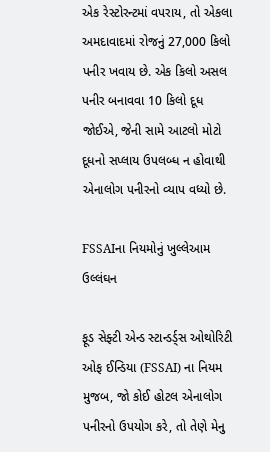એક રેસ્ટોરન્ટમાં વપરાય, તો એકલા અમદાવાદમાં રોજનું 27,000 કિલો પનીર ખવાય છે. એક કિલો અસલ પનીર બનાવવા 10 કિલો દૂધ જોઈએ, જેની સામે આટલો મોટો દૂધનો સપ્લાય ઉપલબ્ધ ન હોવાથી એનાલોગ પનીરનો વ્યાપ વધ્યો છે.

FSSAIના નિયમોનું ખુલ્લેઆમ ઉલ્લંઘન

ફૂડ સેફ્ટી એન્ડ સ્ટાન્ડર્ડ્સ ઓથોરિટી ઓફ ઈન્ડિયા (FSSAI) ના નિયમ મુજબ, જો કોઈ હોટલ એનાલોગ પનીરનો ઉપયોગ કરે, તો તેણે મેનુ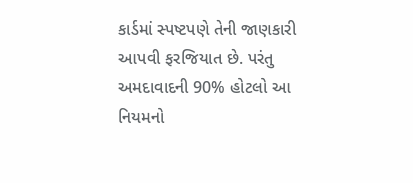કાર્ડમાં સ્પષ્ટપણે તેની જાણકારી આપવી ફરજિયાત છે. પરંતુ અમદાવાદની 90% હોટલો આ નિયમનો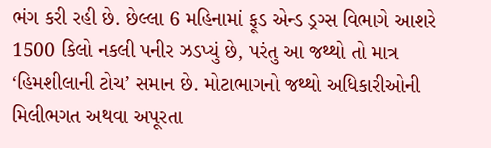ભંગ કરી રહી છે. છેલ્લા 6 મહિનામાં ફૂડ એન્ડ ડ્રગ્સ વિભાગે આશરે 1500 કિલો નકલી પનીર ઝડપ્યું છે, પરંતુ આ જથ્થો તો માત્ર ‘હિમશીલાની ટોચ’ સમાન છે. મોટાભાગનો જથ્થો અધિકારીઓની મિલીભગત અથવા અપૂરતા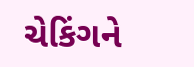ચેકિંગને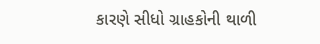કારણે સીધો ગ્રાહકોની થાળી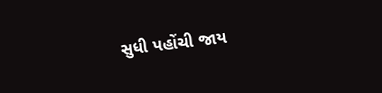સુધી પહોંચી જાય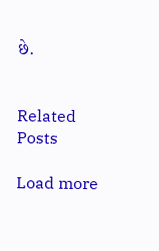છે.


Related Posts

Load more